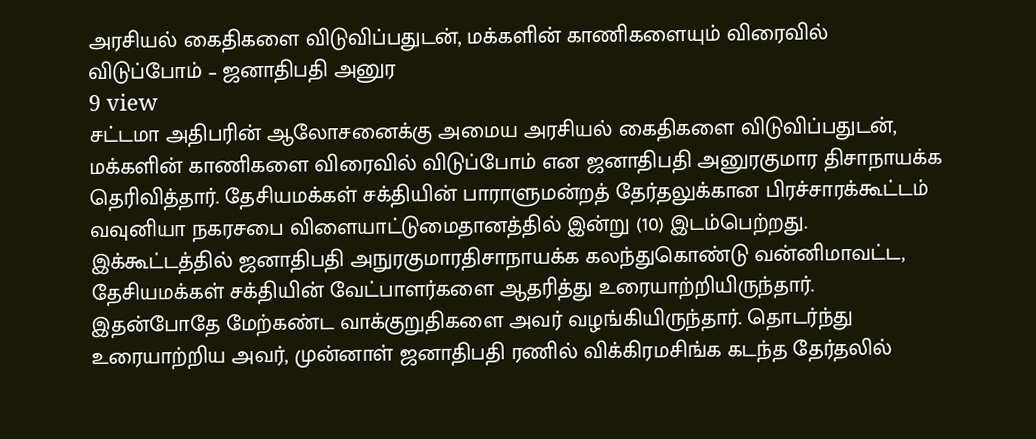அரசியல் கைதிகளை விடுவிப்பதுடன், மக்களின் காணிகளையும் விரைவில் விடுப்போம் – ஜனாதிபதி அனுர
9 view
சட்டமா அதிபரின் ஆலோசனைக்கு அமைய அரசியல் கைதிகளை விடுவிப்பதுடன், மக்களின் காணிகளை விரைவில் விடுப்போம் என ஜனாதிபதி அனுரகுமார திசாநாயக்க தெரிவித்தார். தேசியமக்கள் சக்தியின் பாராளுமன்றத் தேர்தலுக்கான பிரச்சாரக்கூட்டம் வவுனியா நகரசபை விளையாட்டுமைதானத்தில் இன்று (10) இடம்பெற்றது. இக்கூட்டத்தில் ஜனாதிபதி அநுரகுமாரதிசாநாயக்க கலந்துகொண்டு வன்னிமாவட்ட, தேசியமக்கள் சக்தியின் வேட்பாளர்களை ஆதரித்து உரையாற்றியிருந்தார். இதன்போதே மேற்கண்ட வாக்குறுதிகளை அவர் வழங்கியிருந்தார். தொடர்ந்து உரையாற்றிய அவர், முன்னாள் ஜனாதிபதி ரணில் விக்கிரமசிங்க கடந்த தேர்தலில்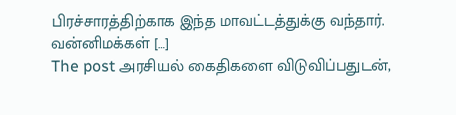பிரச்சாரத்திற்காக இந்த மாவட்டத்துக்கு வந்தார். வன்னிமக்கள் […]
The post அரசியல் கைதிகளை விடுவிப்பதுடன்,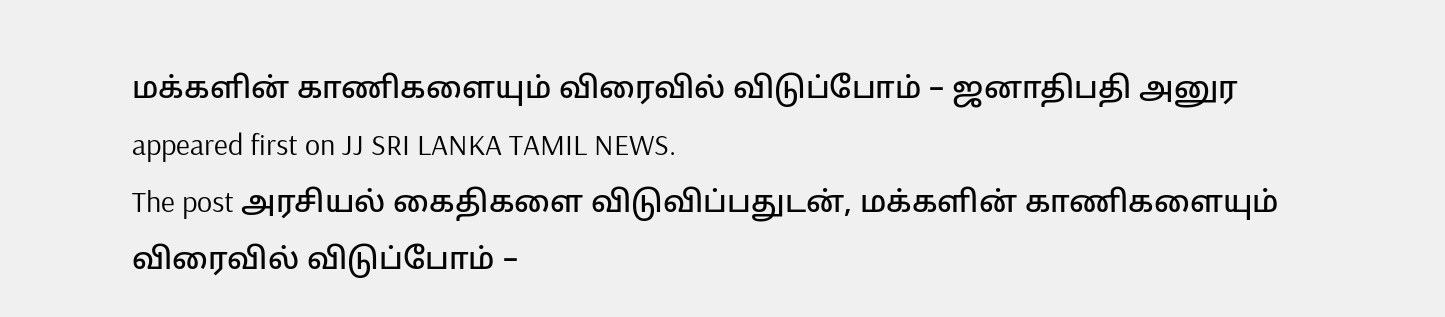மக்களின் காணிகளையும் விரைவில் விடுப்போம் – ஜனாதிபதி அனுர appeared first on JJ SRI LANKA TAMIL NEWS.
The post அரசியல் கைதிகளை விடுவிப்பதுடன், மக்களின் காணிகளையும் விரைவில் விடுப்போம் –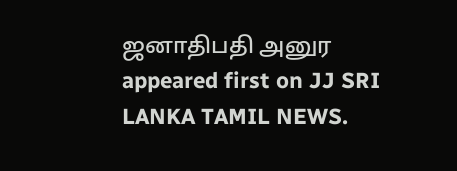ஜனாதிபதி அனுர appeared first on JJ SRI LANKA TAMIL NEWS.